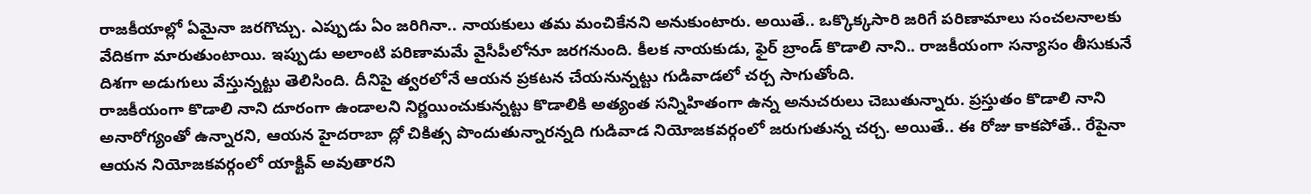రాజకీయాల్లో ఏమైనా జరగొచ్చు. ఎప్పుడు ఏం జరిగినా.. నాయకులు తమ మంచికేనని అనుకుంటారు. అయితే.. ఒక్కొక్కసారి జరిగే పరిణామాలు సంచలనాలకు వేదికగా మారుతుంటాయి. ఇప్పుడు అలాంటి పరిణామమే వైసీపీలోనూ జరగనుంది. కీలక నాయకుడు, ఫైర్ బ్రాండ్ కొడాలి నాని.. రాజకీయంగా సన్యాసం తీసుకునే దిశగా అడుగులు వేస్తున్నట్టు తెలిసింది. దీనిపై త్వరలోనే ఆయన ప్రకటన చేయనున్నట్టు గుడివాడలో చర్చ సాగుతోంది.
రాజకీయంగా కొడాలి నాని దూరంగా ఉండాలని నిర్ణయించుకున్నట్టు కొడాలికి అత్యంత సన్నిహితంగా ఉన్న అనుచరులు చెబుతున్నారు. ప్రస్తుతం కొడాలి నాని అనారోగ్యంతో ఉన్నారని, ఆయన హైదరాబా ద్లో చికిత్స పొందుతున్నారన్నది గుడివాడ నియోజకవర్గంలో జరుగుతున్న చర్చ. అయితే.. ఈ రోజు కాకపోతే.. రేపైనా ఆయన నియోజకవర్గంలో యాక్టివ్ అవుతారని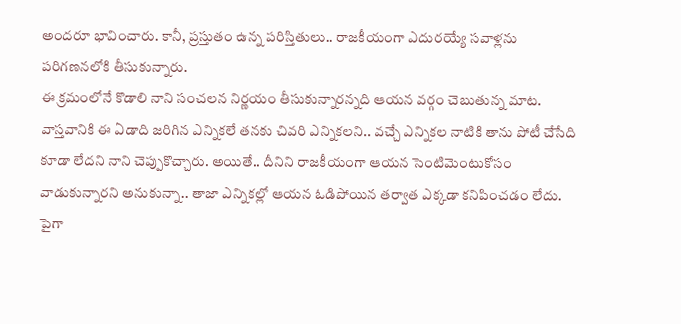అందరూ భావించారు. కానీ, ప్రస్తుతం ఉన్న పరిస్తితులు.. రాజకీయంగా ఎదురయ్యే సవాళ్లను పరిగణనలోకి తీసుకున్నారు.
ఈ క్రమంలోనే కొడాలి నాని సంచలన నిర్ణయం తీసుకున్నారన్నది ఆయన వర్గం చెబుతున్న మాట. వాస్తవానికి ఈ ఏడాది జరిగిన ఎన్నికలే తనకు చివరి ఎన్నికలని.. వచ్చే ఎన్నికల నాటికి తాను పోటీ చేసేది కూడా లేదని నాని చెప్పుకొచ్చారు. అయితే.. దీనిని రాజకీయంగా ఆయన సెంటిమెంటుకోసం వాడుకున్నారని అనుకున్నా.. తాజా ఎన్నికల్లో ఆయన ఓడిపోయిన తర్వాత ఎక్కడా కనిపించడం లేదు. పైగా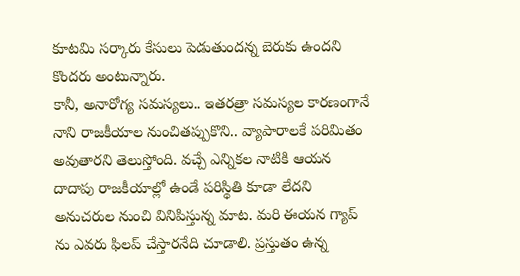కూటమి సర్కారు కేసులు పెడుతుందన్న బెరుకు ఉందని కొందరు అంటున్నారు.
కానీ, అనారోగ్య సమస్యలు.. ఇతరత్రా సమస్యల కారణంగానే నాని రాజకీయాల నుంచితప్పుకొని.. వ్యాపారాలకే పరిమితం అవుతారని తెలుస్తోంది. వచ్చే ఎన్నికల నాటికి ఆయన దాదాపు రాజకీయాల్లో ఉండే పరిస్థితి కూడా లేదని అనుచరుల నుంచి వినిపిస్తున్న మాట. మరి ఈయన గ్యాప్ ను ఎవరు ఫిలప్ చేస్తారనేది చూడాలి. ప్రస్తుతం ఉన్న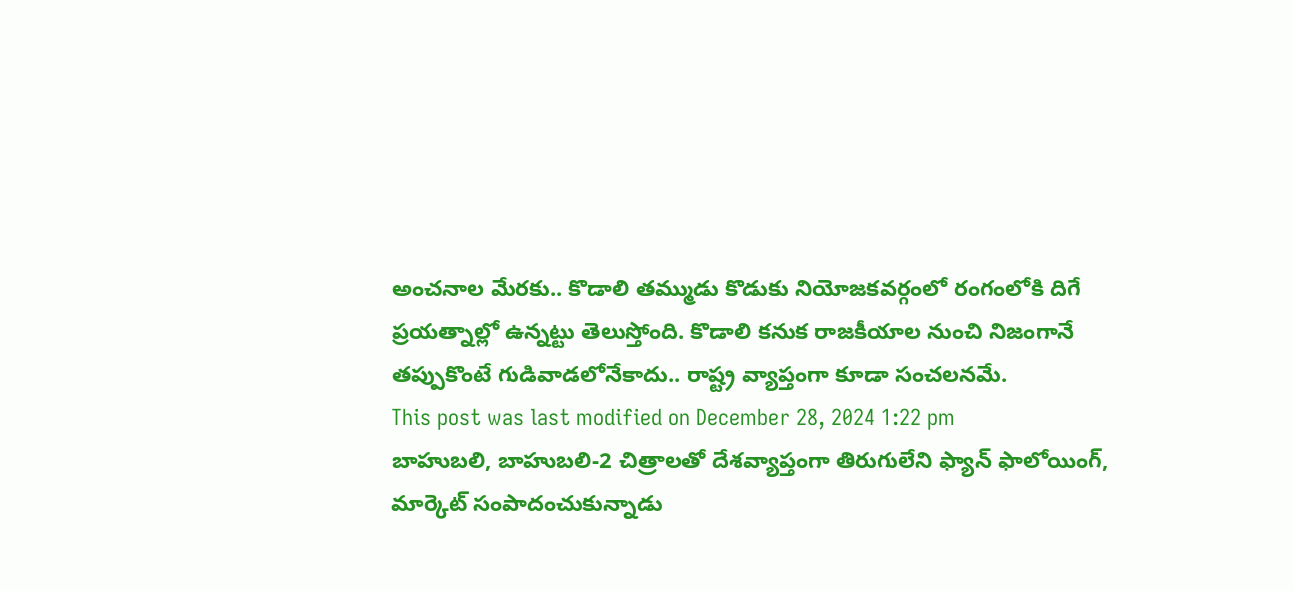అంచనాల మేరకు.. కొడాలి తమ్ముడు కొడుకు నియోజకవర్గంలో రంగంలోకి దిగే ప్రయత్నాల్లో ఉన్నట్టు తెలుస్తోంది. కొడాలి కనుక రాజకీయాల నుంచి నిజంగానే తప్పుకొంటే గుడివాడలోనేకాదు.. రాష్ట్ర వ్యాప్తంగా కూడా సంచలనమే.
This post was last modified on December 28, 2024 1:22 pm
బాహుబలి, బాహుబలి-2 చిత్రాలతో దేశవ్యాప్తంగా తిరుగులేని ఫ్యాన్ ఫాలోయింగ్, మార్కెట్ సంపాదంచుకున్నాడు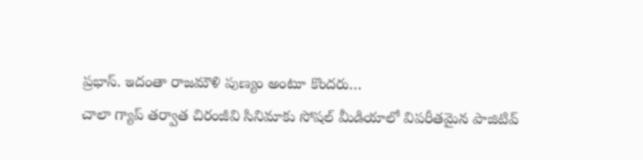ప్రభాస్. ఇదంతా రాజమౌళి పుణ్యం అంటూ కొందరు…
చాలా గ్యాప్ తర్వాత చిరంజీవి సినిమాకు సోషల్ మీడియాలో విపరీతమైన పాజిటివ్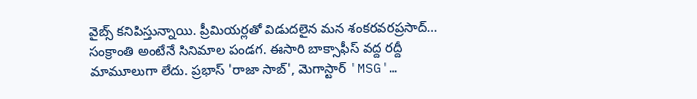వైబ్స్ కనిపిస్తున్నాయి. ప్రీమియర్లతో విడుదలైన మన శంకరవరప్రసాద్…
సంక్రాంతి అంటేనే సినిమాల పండగ. ఈసారి బాక్సాఫీస్ వద్ద రద్దీ మామూలుగా లేదు. ప్రభాస్ 'రాజా సాబ్', మెగాస్టార్ 'MSG'…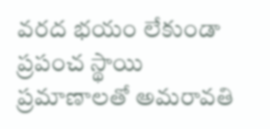వరద భయం లేకుండా ప్రపంచ స్థాయి ప్రమాణాలతో అమరావతి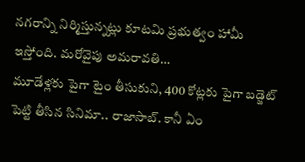నగరాన్ని నిర్మిస్తున్నట్లు కూటమి ప్రభుత్వం హామీ ఇస్తోంది. మరోవైపు అమరావతి…
మూడేళ్లకు పైగా టైం తీసుకుని, 400 కోట్లకు పైగా బడ్జెట్ పెట్టి తీసిన సినిమా.. రాజాసాబ్. కానీ ఏం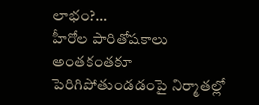లాభం?…
హీరోల పారితోషకాలు అంతకంతకూ పెరిగిపోతుండడంపై నిర్మాతల్లో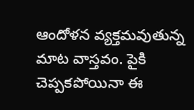ఆందోళన వ్యక్తమవుతున్న మాట వాస్తవం. పైకి చెప్పకపోయినా ఈ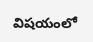విషయంలో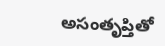అసంతృప్తితో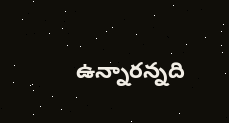ఉన్నారన్నది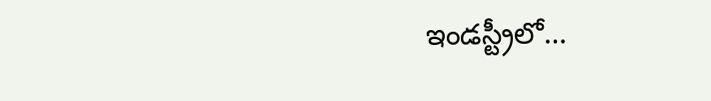ఇండస్ట్రీలో…